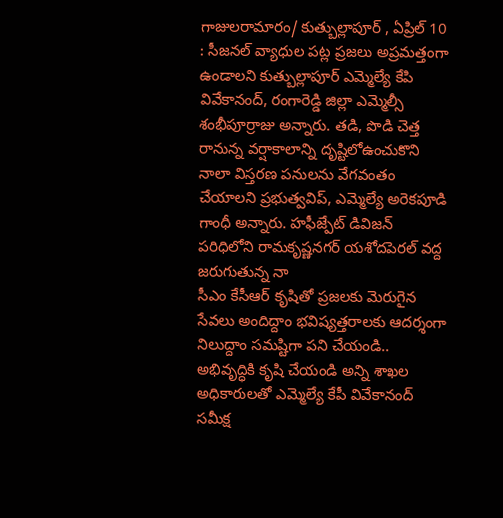గాజులరామారం/ కుత్బుల్లాపూర్ , ఏప్రిల్ 10 : సీజనల్ వ్యాధుల పట్ల ప్రజలు అప్రమత్తంగా ఉండాలని కుత్బుల్లాపూర్ ఎమ్మెల్యే కేపి వివేకానంద్, రంగారెడ్డి జిల్లా ఎమ్మెల్సీ శంభీపూర్రాజు అన్నారు. తడి, పొడి చెత్త
రానున్న వర్షాకాలాన్ని దృష్టిలోఉంచుకొని నాలా విస్తరణ పనులను వేగవంతం చేయాలని ప్రభుత్వవిప్, ఎమ్మెల్యే అరెకపూడి గాంధీ అన్నారు. హఫీజ్పేట్ డివిజన్ పరిధిలోని రామకృష్ణనగర్ యశోదపెరల్ వద్ద జరుగుతున్న నా
సీఎం కేసీఆర్ కృషితో ప్రజలకు మెరుగైన సేవలు అందిద్దాం భవిష్యత్తరాలకు ఆదర్శంగా నిలుద్దాం సమష్టిగా పని చేయండి.. అభివృద్ధికి కృషి చేయండి అన్ని శాఖల అధికారులతో ఎమ్మెల్యే కేపీ వివేకానంద్ సమీక్ష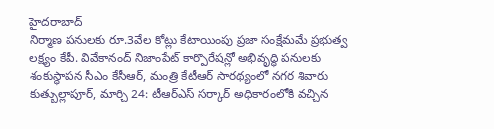హైదరాబాద్
నిర్మాణ పనులకు రూ.3వేల కోట్లు కేటాయింపు ప్రజా సంక్షేమమే ప్రభుత్వ లక్ష్యం కేపీ. వివేకానంద్ నిజాంపేట్ కార్పొరేషన్లో అభివృద్ధి పనులకు శంకుస్థాపన సీఎం కేసీఆర్, మంత్రి కేటీఆర్ సారథ్యంలో నగర శివారు
కుత్బుల్లాపూర్, మార్చి 24: టీఆర్ఎస్ సర్కార్ అధికారంలోకి వచ్చిన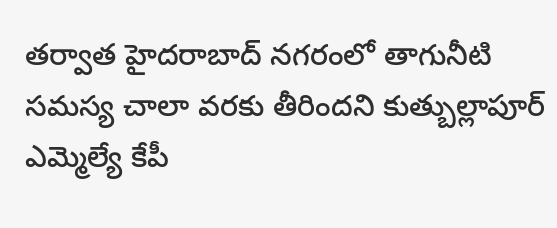తర్వాత హైదరాబాద్ నగరంలో తాగునీటి సమస్య చాలా వరకు తీరిందని కుత్బుల్లాపూర్ ఎమ్మెల్యే కేపీ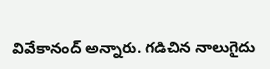వివేకానంద్ అన్నారు. గడిచిన నాలుగైదు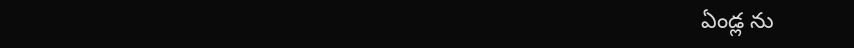ఏండ్ల ను